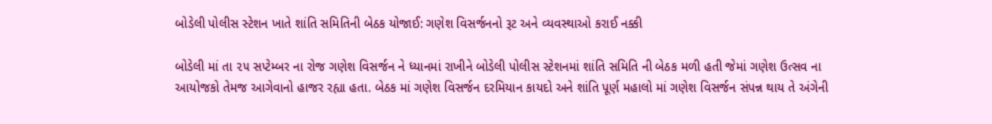બોડેલી પોલીસ સ્ટેશન ખાતે શાંતિ સમિતિની બેઠક યોજાઈ: ગણેશ વિસર્જનનો રૂટ અને વ્યવસ્થાઓ કરાઈ નક્કી

બોડેલી માં તા ૨૫ સપ્ટેમ્બર ના રોજ ગણેશ વિસર્જન ને ધ્યાનમાં રાખીને બોડેલી પોલીસ સ્ટેશનમાં શાંતિ સમિતિ ની બેઠક મળી હતી જેમાં ગણેશ ઉત્સવ ના આયોજકો તેમજ આગેવાનો હાજર રહ્યા હતા. બેઠક માં ગણેશ વિસર્જન દરમિયાન કાયદો અને શાંતિ પૂર્ણ મહાલો માં ગણેશ વિસર્જન સંપન્ન થાય તે અંગેની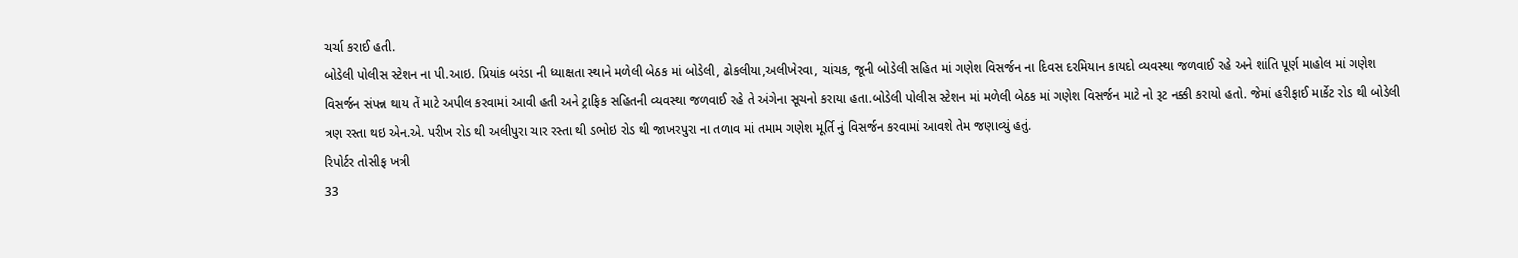ચર્ચા કરાઈ હતી.
બોડેલી પોલીસ સ્ટેશન ના પી.આઇ. પ્રિયાંક બરંડા ની ધ્યાક્ષતા સ્થાને મળેલી બેઠક માં બોડેલી, ઢોકલીયા,અલીખેરવા, ચાંચક, જૂની બોડેલી સહિત માં ગણેશ વિસર્જન ના દિવસ દરમિયાન કાયદો વ્યવસ્થા જળવાઈ રહે અને શાંતિ પૂર્ણ માહોલ માં ગણેશ વિસર્જન સંપન્ન થાય તેં માટે અપીલ કરવામાં આવી હતી અને ટ્રાફિક સહિતની વ્યવસ્થા જળવાઈ રહે તે અંગેના સૂચનો કરાયા હતા.બોડેલી પોલીસ સ્ટેશન માં મળેલી બેઠક માં ગણેશ વિસર્જન માટે નો રૂટ નક્કી કરાયો હતો. જેમાં હરીફાઈ માર્કેટ રોડ થી બોડેલી ત્રણ રસ્તા થઇ એન.એ. પરીખ રોડ થી અલીપુરા ચાર રસ્તા થી ડભોઇ રોડ થી જાખરપુરા ના તળાવ માં તમામ ગણેશ મૂર્તિ નું વિસર્જન કરવામાં આવશે તેમ જણાવ્યું હતું.
રિપોર્ટર તોસીફ ખત્રી
33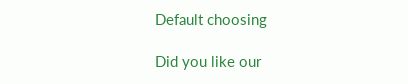Default choosing

Did you like our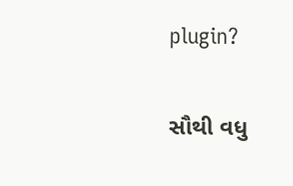plugin?

સૌથી વધુ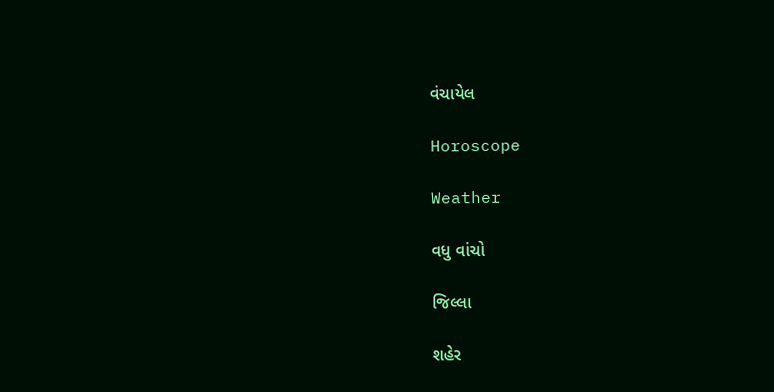વંચાયેલ

Horoscope

Weather

વધુ વાંચો

જિલ્લા

શહેર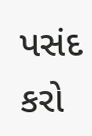પસંદ કરો